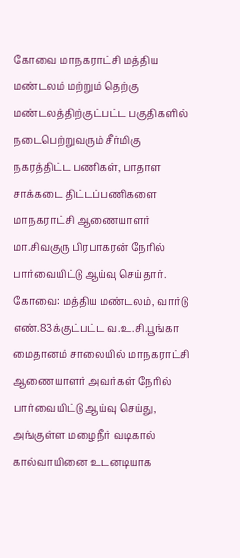கோவை மாநகராட்சி மத்திய மண்டலம் மற்றும் தெற்கு மண்டலத்திற்குட்பட்ட பகுதிகளில் நடைபெற்றுவரும் சீர்மிகு நகரத்திட்ட பணிகள், பாதாள சாக்கடை திட்டப்பணிகளை மாநகராட்சி ஆணையாளர் மா.சிவகுரு பிரபாகரன் நேரில் பார்வையிட்டு ஆய்வு செய்தார்.
கோவை: மத்திய மண்டலம், வார்டு எண்.83க்குட்பட்ட வ.உ.சி.பூங்கா மைதானம் சாலையில் மாநகராட்சி ஆணையாளர் அவர்கள் நேரில் பார்வையிட்டு ஆய்வு செய்து, அங்குள்ள மழைநீர் வடிகால் கால்வாயினை உடனடியாக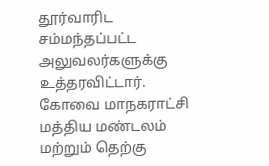தூர்வாரிட சம்மந்தப்பட்ட அலுவலர்களுக்கு உத்தரவிட்டார்.
கோவை மாநகராட்சி மத்திய மண்டலம் மற்றும் தெற்கு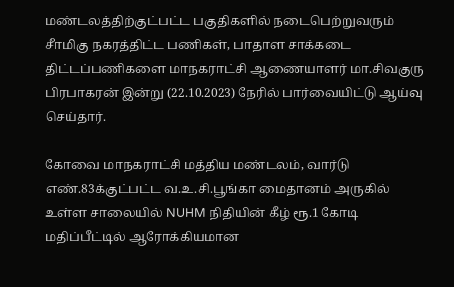மண்டலத்திற்குட்பட்ட பகுதிகளில் நடைபெற்றுவரும் சீாமிகு நகரத்திட்ட பணிகள், பாதாள சாக்கடை திட்டப்பணிகளை மாநகராட்சி ஆணையாளர் மா.சிவகுரு பிரபாகரன் இன்று (22.10.2023) நேரில் பார்வையிட்டு ஆய்வு செய்தார்.

கோவை மாநகராட்சி மத்திய மண்டலம், வார்டு எண்.83க்குட்பட்ட வ.உ.சி.பூங்கா மைதானம் அருகில் உள்ள சாலையில் NUHM நிதியின் கீழ் ரூ.1 கோடி மதிப்பீட்டில் ஆரோக்கியமான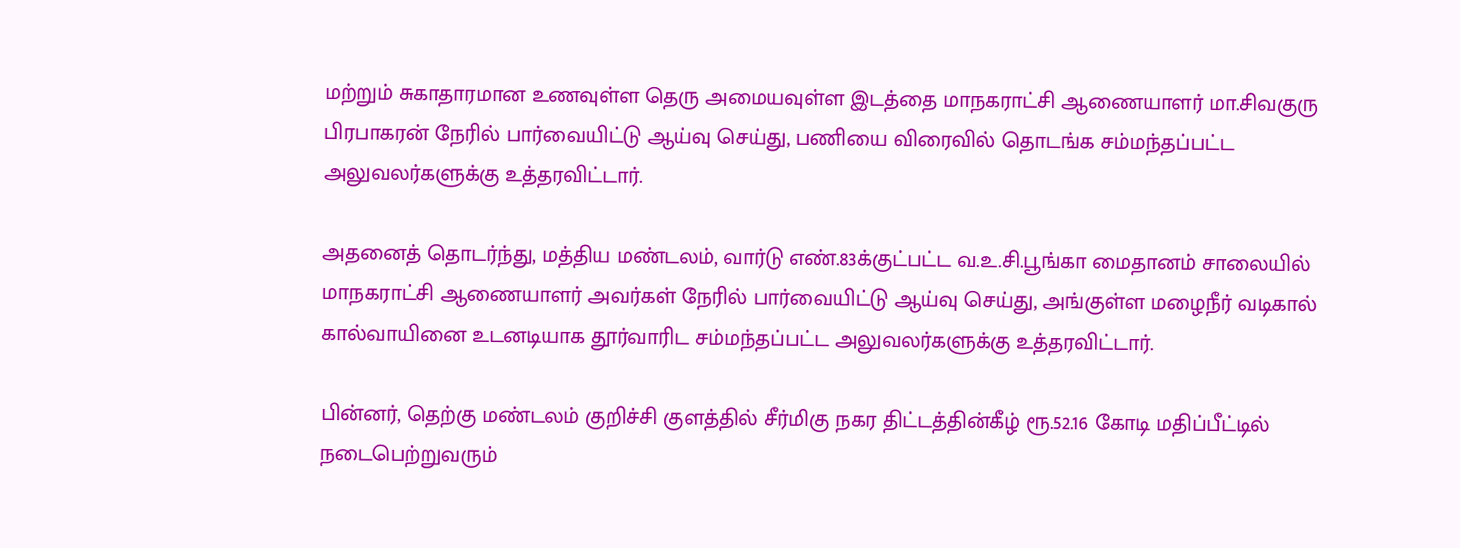மற்றும் சுகாதாரமான உணவுள்ள தெரு அமையவுள்ள இடத்தை மாநகராட்சி ஆணையாளர் மா.சிவகுரு பிரபாகரன் நேரில் பார்வையிட்டு ஆய்வு செய்து, பணியை விரைவில் தொடங்க சம்மந்தப்பட்ட அலுவலர்களுக்கு உத்தரவிட்டார்.

அதனைத் தொடர்ந்து, மத்திய மண்டலம், வார்டு எண்.83க்குட்பட்ட வ.உ.சி.பூங்கா மைதானம் சாலையில் மாநகராட்சி ஆணையாளர் அவர்கள் நேரில் பார்வையிட்டு ஆய்வு செய்து, அங்குள்ள மழைநீர் வடிகால் கால்வாயினை உடனடியாக தூர்வாரிட சம்மந்தப்பட்ட அலுவலர்களுக்கு உத்தரவிட்டார்.

பின்னர், தெற்கு மண்டலம் குறிச்சி குளத்தில் சீர்மிகு நகர திட்டத்தின்கீழ் ரூ.52.16 கோடி மதிப்பீட்டில் நடைபெற்றுவரும்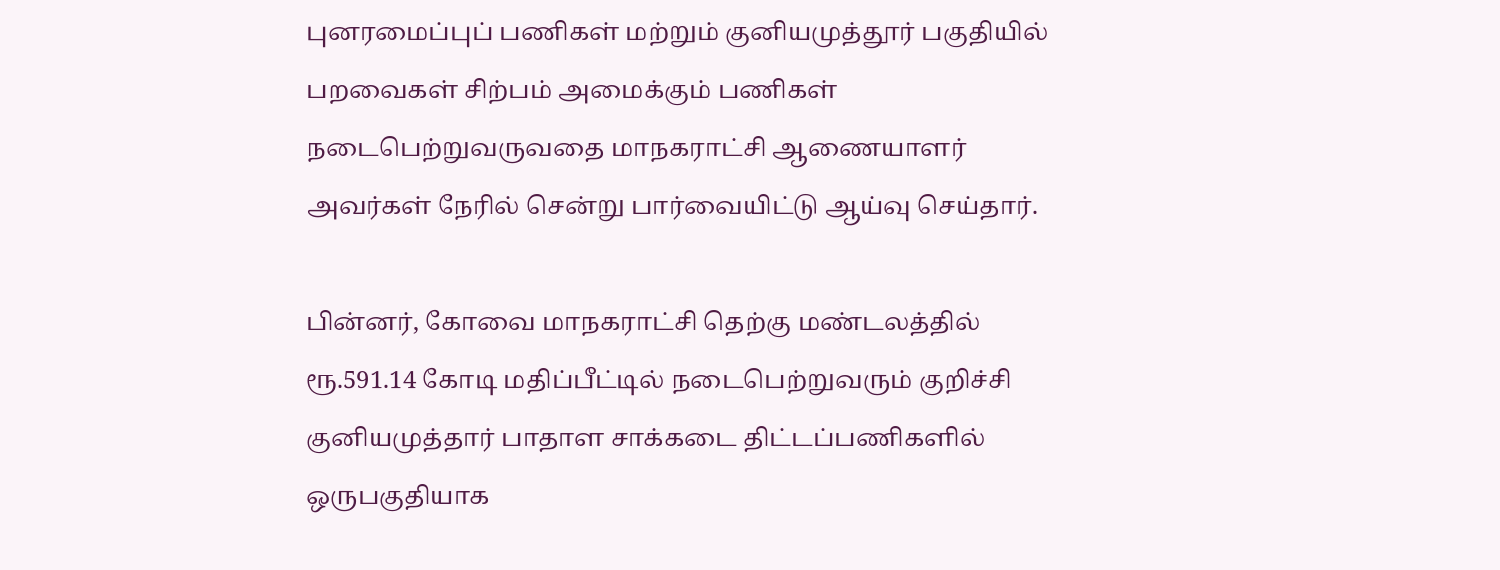புனரமைப்புப் பணிகள் மற்றும் குனியமுத்தூர் பகுதியில் பறவைகள் சிற்பம் அமைக்கும் பணிகள் நடைபெற்றுவருவதை மாநகராட்சி ஆணையாளர் அவர்கள் நேரில் சென்று பார்வையிட்டு ஆய்வு செய்தார்.

பின்னர், கோவை மாநகராட்சி தெற்கு மண்டலத்தில் ரூ.591.14 கோடி மதிப்பீட்டில் நடைபெற்றுவரும் குறிச்சி குனியமுத்தார் பாதாள சாக்கடை திட்டப்பணிகளில் ஒருபகுதியாக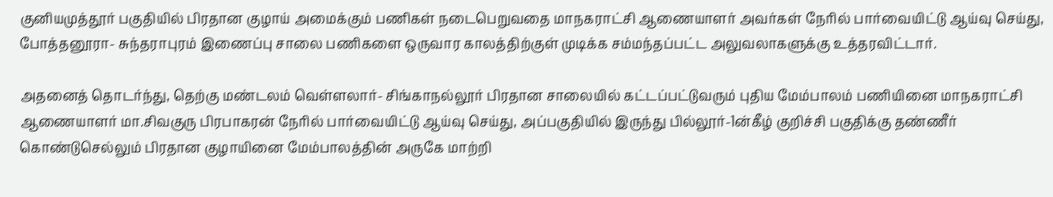குனியமுத்தூர் பகுதியில் பிரதான குழாய் அமைக்கும் பணிகள் நடைபெறுவதை மாநகராட்சி ஆணையாளர் அவர்கள் நேரில் பார்வையிட்டு ஆய்வு செய்து, போத்தனூரா- சுந்தராபுரம் இணைப்பு சாலை பணிகளை ஒருவார காலத்திற்குள் முடிக்க சம்மந்தப்பட்ட அலுவலாகளுக்கு உத்தரவிட்டார்.

அதனைத் தொடர்ந்து, தெற்கு மண்டலம் வெள்ளலார்- சிங்காநல்லூர் பிரதான சாலையில் கட்டப்பட்டுவரும் புதிய மேம்பாலம் பணியினை மாநகராட்சி ஆணையாளர் மா.சிவகுரு பிரபாகரன் நேரில் பார்வையிட்டு ஆய்வு செய்து, அப்பகுதியில் இருந்து பில்லூர்-1ன்கீழ் குறிச்சி பகுதிக்கு தண்ணீர் கொண்டுசெல்லும் பிரதான குழாயினை மேம்பாலத்தின் அருகே மாற்றி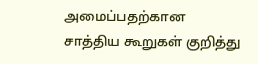அமைப்பதற்கான சாத்திய கூறுகள் குறித்து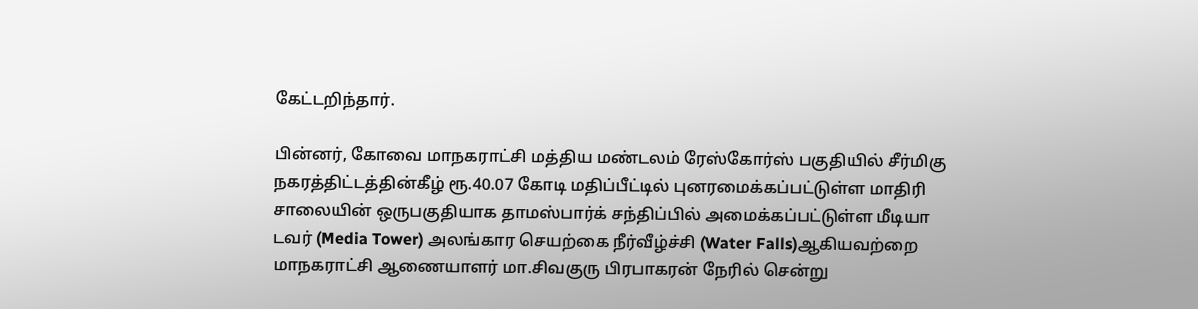கேட்டறிந்தார்.

பின்னர், கோவை மாநகராட்சி மத்திய மண்டலம் ரேஸ்கோர்ஸ் பகுதியில் சீர்மிகு நகரத்திட்டத்தின்கீழ் ரூ.40.07 கோடி மதிப்பீட்டில் புனரமைக்கப்பட்டுள்ள மாதிரி சாலையின் ஒருபகுதியாக தாமஸ்பார்க் சந்திப்பில் அமைக்கப்பட்டுள்ள மீடியா டவர் (Media Tower) அலங்கார செயற்கை நீர்வீழ்ச்சி (Water Falls)ஆகியவற்றை மாநகராட்சி ஆணையாளர் மா.சிவகுரு பிரபாகரன் நேரில் சென்று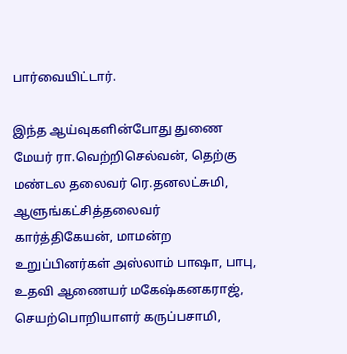பார்வையிட்டார்.

இந்த ஆய்வுகளின்போது துணை மேயர் ரா.வெற்றிசெல்வன், தெற்கு மண்டல தலைவர் ரெ.தனலட்சுமி, ஆளுங்கட்சித்தலைவர் கார்த்திகேயன், மாமன்ற உறுப்பினர்கள் அஸ்லாம் பாஷா, பாபு, உதவி ஆணையர் மகேஷ்கனகராஜ், செயற்பொறியாளர் கருப்பசாமி,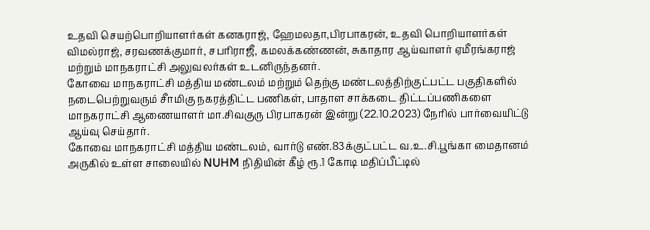உதவி செயற்பொறியாளர்கள் கனகராஜ், ஹேமலதா,பிரபாகரன், உதவி பொறியாளர்கள் விமல்ராஜ், சரவணக்குமார், சபரிராஜீ, கமலக்கண்ணன், சுகாதார ஆய்வாளர் ஏமீரங்கராஜ் மற்றும் மாநகராட்சி அலுவலர்கள் உடனிருந்தனர்.
கோவை மாநகராட்சி மத்திய மண்டலம் மற்றும் தெற்கு மண்டலத்திற்குட்பட்ட பகுதிகளில் நடைபெற்றுவரும் சீாமிகு நகரத்திட்ட பணிகள், பாதாள சாக்கடை திட்டப்பணிகளை மாநகராட்சி ஆணையாளர் மா.சிவகுரு பிரபாகரன் இன்று (22.10.2023) நேரில் பார்வையிட்டு ஆய்வு செய்தார்.
கோவை மாநகராட்சி மத்திய மண்டலம், வார்டு எண்.83க்குட்பட்ட வ.உ.சி.பூங்கா மைதானம் அருகில் உள்ள சாலையில் NUHM நிதியின் கீழ் ரூ.1 கோடி மதிப்பீட்டில்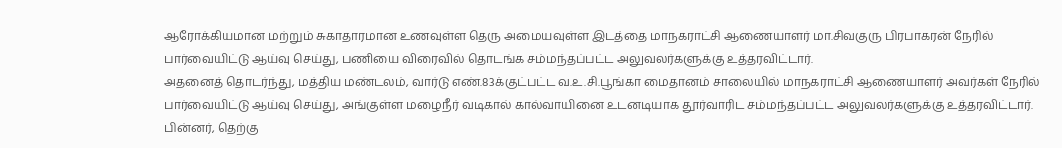ஆரோக்கியமான மற்றும் சுகாதாரமான உணவுள்ள தெரு அமையவுள்ள இடத்தை மாநகராட்சி ஆணையாளர் மா.சிவகுரு பிரபாகரன் நேரில் பார்வையிட்டு ஆய்வு செய்து, பணியை விரைவில் தொடங்க சம்மந்தப்பட்ட அலுவலர்களுக்கு உத்தரவிட்டார்.
அதனைத் தொடர்ந்து, மத்திய மண்டலம், வார்டு எண்.83க்குட்பட்ட வ.உ.சி.பூங்கா மைதானம் சாலையில் மாநகராட்சி ஆணையாளர் அவர்கள் நேரில் பார்வையிட்டு ஆய்வு செய்து, அங்குள்ள மழைநீர் வடிகால் கால்வாயினை உடனடியாக தூர்வாரிட சம்மந்தப்பட்ட அலுவலர்களுக்கு உத்தரவிட்டார்.
பின்னர், தெற்கு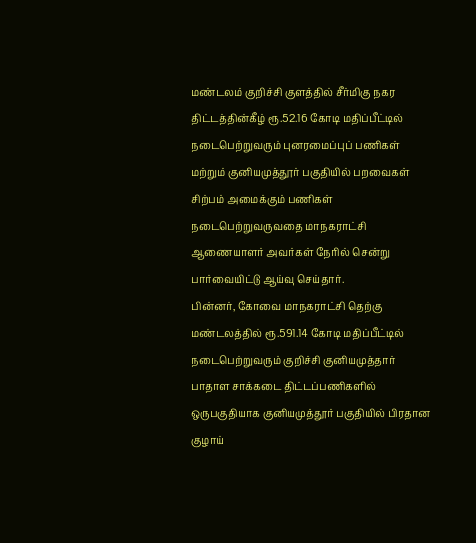மண்டலம் குறிச்சி குளத்தில் சீர்மிகு நகர திட்டத்தின்கீழ் ரூ.52.16 கோடி மதிப்பீட்டில் நடைபெற்றுவரும் புனரமைப்புப் பணிகள் மற்றும் குனியமுத்தூர் பகுதியில் பறவைகள் சிற்பம் அமைக்கும் பணிகள் நடைபெற்றுவருவதை மாநகராட்சி ஆணையாளர் அவர்கள் நேரில் சென்று பார்வையிட்டு ஆய்வு செய்தார்.
பின்னர், கோவை மாநகராட்சி தெற்கு மண்டலத்தில் ரூ.591.14 கோடி மதிப்பீட்டில் நடைபெற்றுவரும் குறிச்சி குனியமுத்தார் பாதாள சாக்கடை திட்டப்பணிகளில் ஒருபகுதியாக குனியமுத்தூர் பகுதியில் பிரதான குழாய்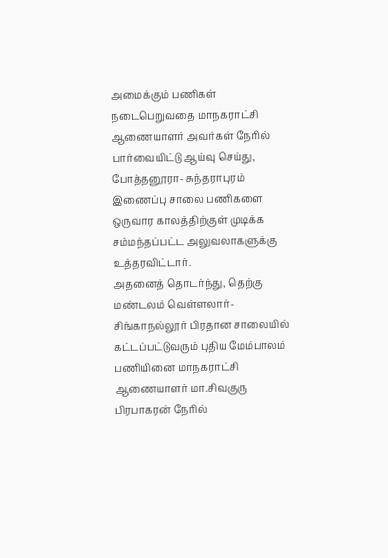அமைக்கும் பணிகள் நடைபெறுவதை மாநகராட்சி ஆணையாளர் அவர்கள் நேரில் பார்வையிட்டு ஆய்வு செய்து, போத்தனூரா- சுந்தராபுரம் இணைப்பு சாலை பணிகளை ஒருவார காலத்திற்குள் முடிக்க சம்மந்தப்பட்ட அலுவலாகளுக்கு உத்தரவிட்டார்.
அதனைத் தொடர்ந்து, தெற்கு மண்டலம் வெள்ளலார்- சிங்காநல்லூர் பிரதான சாலையில் கட்டப்பட்டுவரும் புதிய மேம்பாலம் பணியினை மாநகராட்சி ஆணையாளர் மா.சிவகுரு பிரபாகரன் நேரில்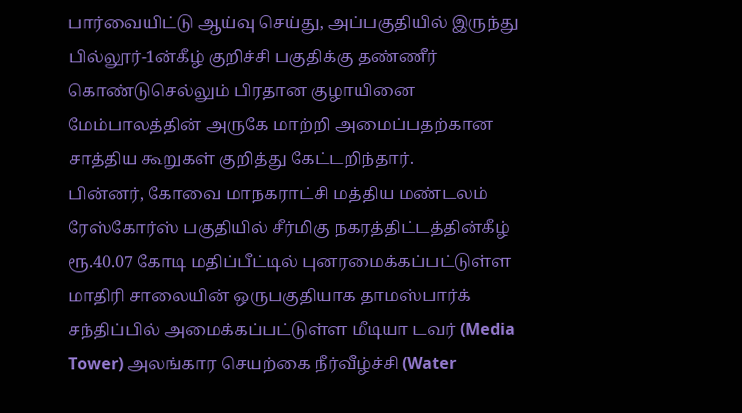பார்வையிட்டு ஆய்வு செய்து, அப்பகுதியில் இருந்து பில்லூர்-1ன்கீழ் குறிச்சி பகுதிக்கு தண்ணீர் கொண்டுசெல்லும் பிரதான குழாயினை மேம்பாலத்தின் அருகே மாற்றி அமைப்பதற்கான சாத்திய கூறுகள் குறித்து கேட்டறிந்தார்.
பின்னர், கோவை மாநகராட்சி மத்திய மண்டலம் ரேஸ்கோர்ஸ் பகுதியில் சீர்மிகு நகரத்திட்டத்தின்கீழ் ரூ.40.07 கோடி மதிப்பீட்டில் புனரமைக்கப்பட்டுள்ள மாதிரி சாலையின் ஒருபகுதியாக தாமஸ்பார்க் சந்திப்பில் அமைக்கப்பட்டுள்ள மீடியா டவர் (Media Tower) அலங்கார செயற்கை நீர்வீழ்ச்சி (Water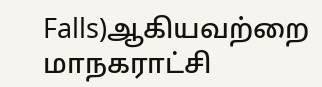Falls)ஆகியவற்றை மாநகராட்சி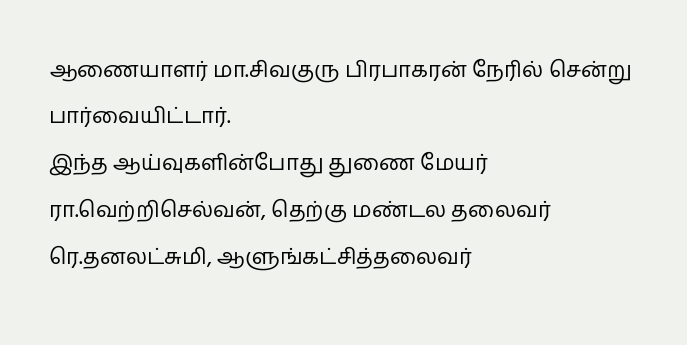ஆணையாளர் மா.சிவகுரு பிரபாகரன் நேரில் சென்று பார்வையிட்டார்.
இந்த ஆய்வுகளின்போது துணை மேயர் ரா.வெற்றிசெல்வன், தெற்கு மண்டல தலைவர் ரெ.தனலட்சுமி, ஆளுங்கட்சித்தலைவர்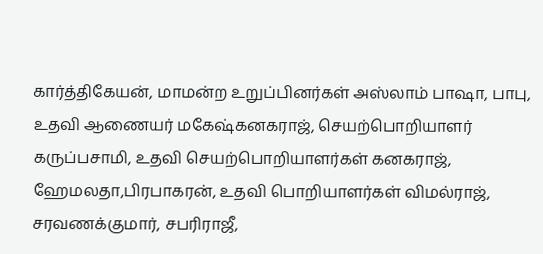கார்த்திகேயன், மாமன்ற உறுப்பினர்கள் அஸ்லாம் பாஷா, பாபு, உதவி ஆணையர் மகேஷ்கனகராஜ், செயற்பொறியாளர் கருப்பசாமி, உதவி செயற்பொறியாளர்கள் கனகராஜ், ஹேமலதா,பிரபாகரன், உதவி பொறியாளர்கள் விமல்ராஜ், சரவணக்குமார், சபரிராஜீ,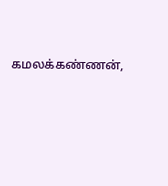கமலக்கண்ணன்,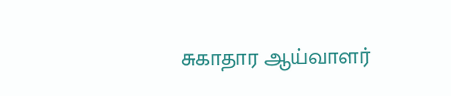சுகாதார ஆய்வாளர்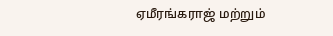ஏமீரங்கராஜ் மற்றும்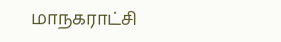மாநகராட்சி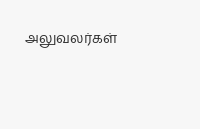அலுவலர்கள்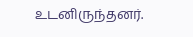உடனிருந்தனர்.